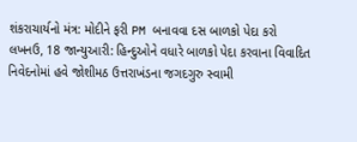શંકરાચાર્યનો મંત્ર: મોદીને ફરી PM બનાવવા દસ બાળકો પેદા કરો
લખનઉ, 18 જાન્યુઆરી: હિન્દુઓને વધારે બાળકો પેદા કરવાના વિવાદિત નિવેદનોમાં હવે જોશીમઠ ઉત્તરાખંડના જગદગુરુ સ્વામી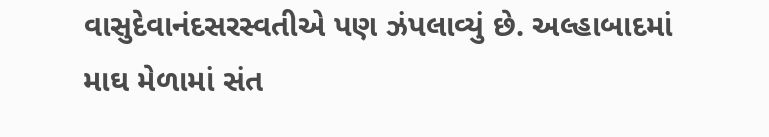વાસુદેવાનંદસરસ્વતીએ પણ ઝંપલાવ્યું છે. અલ્હાબાદમાં માઘ મેળામાં સંત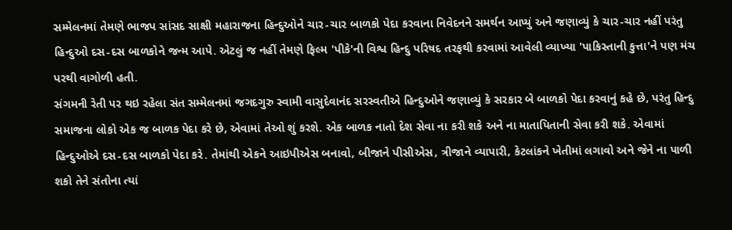સમ્મેલનમાં તેમણે ભાજપ સાંસદ સાક્ષી મહારાજના હિન્દુઓને ચાર-ચાર બાળકો પેદા કરવાના નિવેદનને સમર્થન આપ્યું અને જણાવ્યું કે ચાર-ચાર નહીં પરંતુ હિન્દુઓ દસ-દસ બાળકોને જન્મ આપે. એટલું જ નહીં તેમણે ફિલ્મ 'પીકે'ની વિશ્વ હિન્દુ પરિષદ તરફથી કરવામાં આવેલી વ્યાખ્યા 'પાકિસ્તાની કુત્તા'ને પણ મંચ પરથી વાગોળી હતી.
સંગમની રેતી પર થઇ રહેલા સંત સમ્મેલનમાં જગદગુરુ સ્વામી વાસુદેવાનંદ સરસ્વતીએ હિન્દુઓને જણાવ્યું કે સરકાર બે બાળકો પેદા કરવાનું કહે છે, પરંતુ હિન્દુ સમાજના લોકો એક જ બાળક પેદા કરે છે, એવામાં તેઓ શું કરશે. એક બાળક નાતો દેશ સેવા ના કરી શકે અને ના માતાપિતાની સેવા કરી શકે. એવામાં હિન્દુઓએ દસ-દસ બાળકો પેદા કરે. તેમાંથી એકને આઇપીએસ બનાવો, બીજાને પીસીએસ, ત્રીજાને વ્યાપારી, કેટલાંકને ખેતીમાં લગાવો અને જેને ના પાળી શકો તેને સંતોના ત્યાં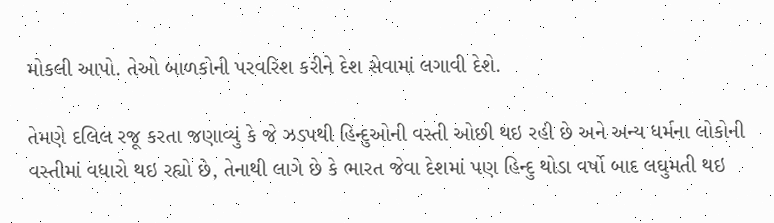મોકલી આપો. તેઓ બાળકોની પરવરિશ કરીને દેશ સેવામાં લગાવી દેશે.

તેમણે દલિલ રજૂ કરતા જણાવ્યું કે જે ઝડપથી હિન્દુઓની વસ્તી ઓછી થઇ રહી છે અને અન્ય ધર્મના લોકોની વસ્તીમાં વધારો થઇ રહ્યો છે, તેનાથી લાગે છે કે ભારત જેવા દેશમાં પણ હિન્દુ થોડા વર્ષો બાદ લઘુમતી થઇ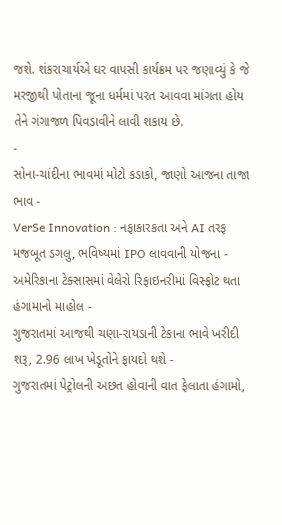જશે. શંકરાચાર્યએ ઘર વાપસી કાર્યક્રમ પર જણાવ્યું કે જે મરજીથી પોતાના જૂના ધર્મમાં પરત આવવા માંગતા હોય તેને ગંગાજળ પિવડાવીને લાવી શકાય છે.
-
સોના-ચાંદીના ભાવમાં મોટો કડાકો, જાણો આજના તાજા ભાવ -
VerSe Innovation : નફાકારકતા અને AI તરફ મજબૂત ડગલુ, ભવિષ્યમાં IPO લાવવાની યોજના -
અમેરિકાના ટેક્સાસમાં વેલેરો રિફાઇનરીમાં વિસ્ફોટ થતા હંગામાનો માહોલ -
ગુજરાતમાં આજથી ચણા-રાયડાની ટેકાના ભાવે ખરીદી શરૂ, 2.96 લાખ ખેડૂતોને ફાયદો થશે -
ગુજરાતમાં પેટ્રોલની અછત હોવાની વાત ફેલાતા હંગામો,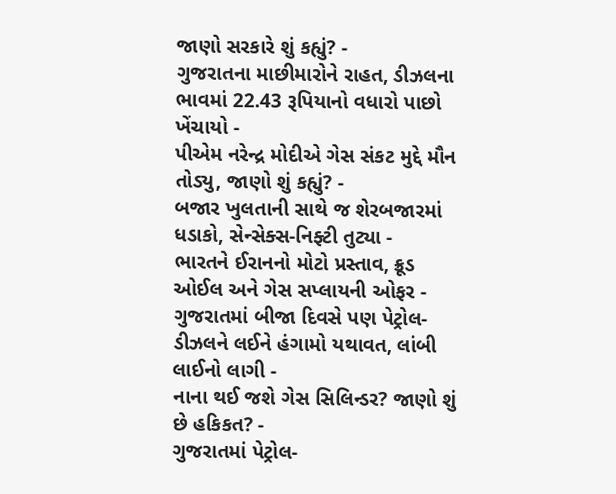જાણો સરકારે શું કહ્યું? -
ગુજરાતના માછીમારોને રાહત, ડીઝલના ભાવમાં 22.43 રૂપિયાનો વધારો પાછો ખેંચાયો -
પીએમ નરેન્દ્ર મોદીએ ગેસ સંકટ મુદ્દે મૌન તોડ્યુ, જાણો શું કહ્યું? -
બજાર ખુલતાની સાથે જ શેરબજારમાં ધડાકો, સેન્સેક્સ-નિફ્ટી તુટ્યા -
ભારતને ઈરાનનો મોટો પ્રસ્તાવ, ક્રૂડ ઓઈલ અને ગેસ સપ્લાયની ઓફર -
ગુજરાતમાં બીજા દિવસે પણ પેટ્રોલ-ડીઝલને લઈને હંગામો યથાવત, લાંબી લાઈનો લાગી -
નાના થઈ જશે ગેસ સિલિન્ડર? જાણો શું છે હકિકત? -
ગુજરાતમાં પેટ્રોલ-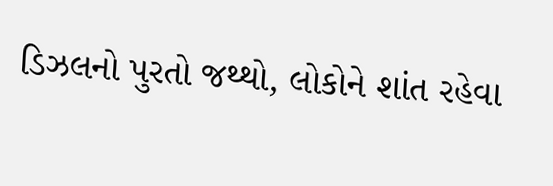ડિઝલનો પુરતો જથ્થો, લોકોને શાંત રહેવા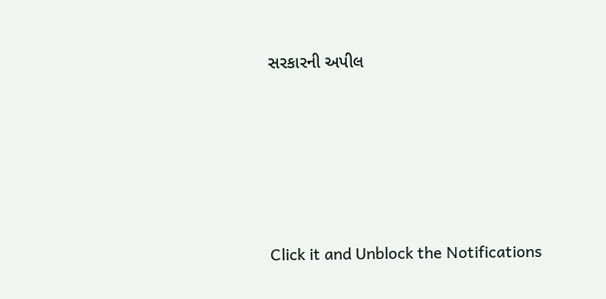સરકારની અપીલ







Click it and Unblock the Notifications